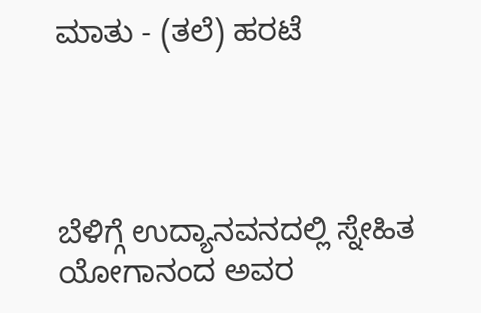ಮಾತು - (ತಲೆ) ಹರಟೆ




ಬೆಳಿಗ್ಗೆ ಉದ್ಯಾನವನದಲ್ಲಿ ಸ್ನೇಹಿತ ಯೋಗಾನಂದ ಅವರ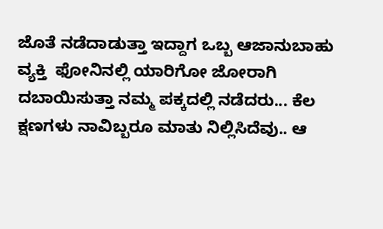ಜೊತೆ ನಡೆದಾಡುತ್ತಾ ಇದ್ದಾಗ ಒಬ್ಬ ಆಜಾನುಬಾಹು ವ್ಯಕ್ತಿ  ಫೋನಿನಲ್ಲಿ ಯಾರಿಗೋ ಜೋರಾಗಿ ದಬಾಯಿಸುತ್ತಾ ನಮ್ಮ ಪಕ್ಕದಲ್ಲಿ ನಡೆದರು... ಕೆಲ ಕ್ಷಣಗಳು ನಾವಿಬ್ಬರೂ ಮಾತು ನಿಲ್ಲಿಸಿದೆವು.. ಆ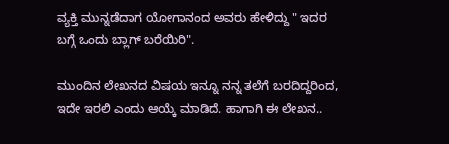ವ್ಯಕ್ತಿ ಮುನ್ನಡೆದಾಗ ಯೋಗಾನಂದ ಅವರು ಹೇಳಿದ್ದು " ಇದರ ಬಗ್ಗೆ ಒಂದು ಬ್ಲಾಗ್ ಬರೆಯಿರಿ".

ಮುಂದಿನ ಲೇಖನದ ವಿಷಯ ಇನ್ನೂ ನನ್ನ ತಲೆಗೆ ಬರದಿದ್ದರಿಂದ, ಇದೇ ಇರಲಿ ಎಂದು ಆಯ್ಕೆ ಮಾಡಿದೆ. ಹಾಗಾಗಿ ಈ ಲೇಖನ..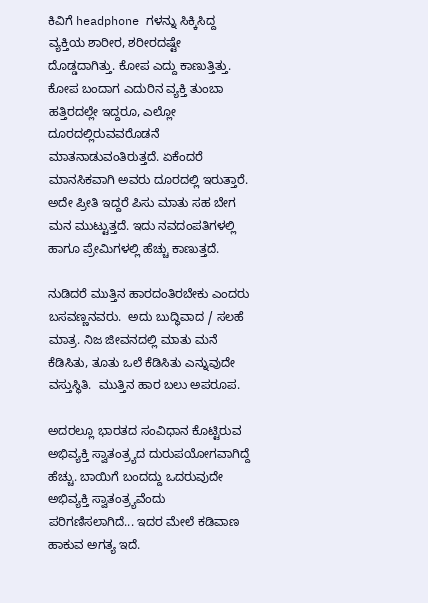ಕಿವಿಗೆ headphone ಗಳನ್ನು ಸಿಕ್ಕಿಸಿದ್ದ  ವ್ಯಕ್ತಿಯ ಶಾರೀರ, ಶರೀರದಷ್ಟೇ ದೊಡ್ಡದಾಗಿತ್ತು. ಕೋಪ ಎದ್ದು ಕಾಣುತ್ತಿತ್ತು. ಕೋಪ ಬಂದಾಗ ಎದುರಿನ ವ್ಯಕ್ತಿ ತುಂಬಾ ಹತ್ತಿರದಲ್ಲೇ ಇದ್ದರೂ, ಎಲ್ಲೋ ದೂರದಲ್ಲಿರುವವರೊಡನೆ ಮಾತನಾಡುವಂತಿರುತ್ತದೆ. ಏಕೆಂದರೆ ಮಾನಸಿಕವಾಗಿ ಅವರು ದೂರದಲ್ಲಿ ಇರುತ್ತಾರೆ. ಅದೇ ಪ್ರೀತಿ ಇದ್ದರೆ ಪಿಸು ಮಾತು ಸಹ ಬೇಗ ಮನ ಮುಟ್ಟುತ್ತದೆ. ಇದು ನವದಂಪತಿಗಳಲ್ಲಿ ಹಾಗೂ ಪ್ರೇಮಿಗಳಲ್ಲಿ ಹೆಚ್ಚು ಕಾಣುತ್ತದೆ.

ನುಡಿದರೆ ಮುತ್ತಿನ ಹಾರದಂತಿರಬೇಕು ಎಂದರು ಬಸವಣ್ಣನವರು.  ಅದು ಬುದ್ಧಿವಾದ / ಸಲಹೆ ಮಾತ್ರ. ನಿಜ ಜೀವನದಲ್ಲಿ ಮಾತು ಮನೆ ಕೆಡಿಸಿತು, ತೂತು ಒಲೆ ಕೆಡಿಸಿತು ಎನ್ನುವುದೇ ವಸ್ತುಸ್ಥಿತಿ.  ಮುತ್ತಿನ ಹಾರ ಬಲು ಅಪರೂಪ.

ಅದರಲ್ಲೂ ಭಾರತದ ಸಂವಿಧಾನ ಕೊಟ್ಟಿರುವ ಅಭಿವ್ಯಕ್ತಿ ಸ್ವಾತಂತ್ರ್ಯದ ದುರುಪಯೋಗವಾಗಿದ್ದೆ ಹೆಚ್ಚು. ಬಾಯಿಗೆ ಬಂದದ್ದು ಒದರುವುದೇ ಅಭಿವ್ಯಕ್ತಿ ಸ್ವಾತಂತ್ರ್ಯವೆಂದು ಪರಿಗಣಿಸಲಾಗಿದೆ... ಇದರ ಮೇಲೆ ಕಡಿವಾಣ ಹಾಕುವ ಅಗತ್ಯ ಇದೆ.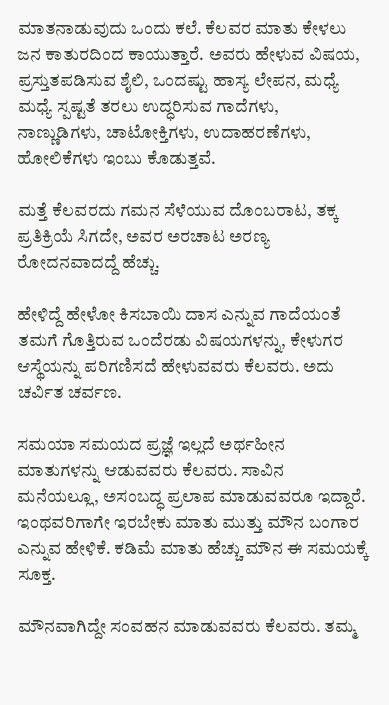ಮಾತನಾಡುವುದು ಒಂದು ಕಲೆ. ಕೆಲವರ ಮಾತು ಕೇಳಲು ಜನ ಕಾತುರದಿಂದ ಕಾಯುತ್ತಾರೆ. ಅವರು ಹೇಳುವ ವಿಷಯ, ಪ್ರಸ್ತುತಪಡಿಸುವ ಶೈಲಿ, ಒಂದಷ್ಟು ಹಾಸ್ಯ ಲೇಪನ, ಮಧ್ಯೆ ಮಧ್ಯೆ ಸ್ಪಷ್ಟತೆ ತರಲು ಉದ್ಧರಿಸುವ ಗಾದೆಗಳು, ನಾಣ್ಣುಡಿಗಳು, ಚಾಟೋಕ್ತಿಗಳು, ಉದಾಹರಣೆಗಳು, ಹೋಲಿಕೆಗಳು ಇಂಬು ಕೊಡುತ್ತವೆ.

ಮತ್ತೆ ಕೆಲವರದು ಗಮನ ಸೆಳೆಯುವ ದೊಂಬರಾಟ, ತಕ್ಕ ಪ್ರತಿಕ್ರಿಯೆ ಸಿಗದೇ, ಅವರ ಅರಚಾಟ ಅರಣ್ಯ ರೋದನವಾದದ್ದೆ ಹೆಚ್ಚು.

ಹೇಳಿದ್ದೆ ಹೇಳೋ ಕಿಸಬಾಯಿ ದಾಸ ಎನ್ನುವ ಗಾದೆಯಂತೆ ತಮಗೆ ಗೊತ್ತಿರುವ ಒಂದೆರಡು ವಿಷಯಗಳನ್ನು, ಕೇಳುಗರ ಆಸ್ಥೆಯನ್ನು ಪರಿಗಣಿಸದೆ ಹೇಳುವವರು ಕೆಲವರು. ಅದು ಚರ್ವಿತ ಚರ್ವಣ.

ಸಮಯಾ ಸಮಯದ ಪ್ರಜ್ಞೆ ಇಲ್ಲದೆ ಅರ್ಥಹೀನ ಮಾತುಗಳನ್ನು ಆಡುವವರು ಕೆಲವರು. ಸಾವಿನ ಮನೆಯಲ್ಲೂ, ಅಸಂಬದ್ಧ ಪ್ರಲಾಪ ಮಾಡುವವರೂ ಇದ್ದಾರೆ. ಇಂಥವರಿಗಾಗೇ ಇರಬೇಕು ಮಾತು ಮುತ್ತು ಮೌನ ಬಂಗಾರ ಎನ್ನುವ ಹೇಳಿಕೆ. ಕಡಿಮೆ ಮಾತು ಹೆಚ್ಚು ಮೌನ ಈ ಸಮಯಕ್ಕೆ ಸೂಕ್ತ.

ಮೌನವಾಗಿದ್ದೇ ಸಂವಹನ ಮಾಡುವವರು ಕೆಲವರು. ತಮ್ಮ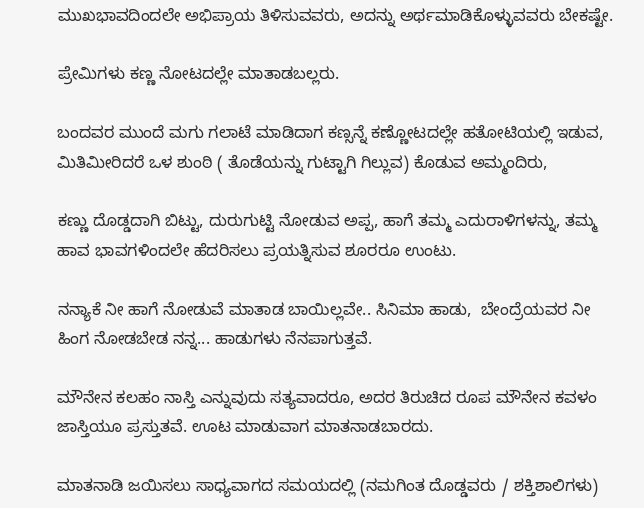ಮುಖಭಾವದಿಂದಲೇ ಅಭಿಪ್ರಾಯ ತಿಳಿಸುವವರು, ಅದನ್ನು ಅರ್ಥಮಾಡಿಕೊಳ್ಳುವವರು ಬೇಕಷ್ಟೇ.

ಪ್ರೇಮಿಗಳು ಕಣ್ಣ ನೋಟದಲ್ಲೇ ಮಾತಾಡಬಲ್ಲರು.

ಬಂದವರ ಮುಂದೆ ಮಗು ಗಲಾಟೆ ಮಾಡಿದಾಗ ಕಣ್ಸನ್ನೆ ಕಣ್ಣೋಟದಲ್ಲೇ ಹತೋಟಿಯಲ್ಲಿ ಇಡುವ,  ಮಿತಿಮೀರಿದರೆ ಒಳ ಶುಂಠಿ ( ತೊಡೆಯನ್ನು ಗುಟ್ಟಾಗಿ ಗಿಲ್ಲುವ) ಕೊಡುವ ಅಮ್ಮಂದಿರು,

ಕಣ್ಣು ದೊಡ್ಡದಾಗಿ ಬಿಟ್ಟು, ದುರುಗುಟ್ಟಿ ನೋಡುವ ಅಪ್ಪ, ಹಾಗೆ ತಮ್ಮ ಎದುರಾಳಿಗಳನ್ನು, ತಮ್ಮ ಹಾವ ಭಾವಗಳಿಂದಲೇ ಹೆದರಿಸಲು ಪ್ರಯತ್ನಿಸುವ ಶೂರರೂ ಉಂಟು.

ನನ್ಯಾಕೆ ನೀ ಹಾಗೆ ನೋಡುವೆ ಮಾತಾಡ ಬಾಯಿಲ್ಲವೇ.. ಸಿನಿಮಾ ಹಾಡು,  ಬೇಂದ್ರೆಯವರ ನೀ ಹಿಂಗ ನೋಡಬೇಡ ನನ್ನ... ಹಾಡುಗಳು ನೆನಪಾಗುತ್ತವೆ.

ಮೌನೇನ ಕಲಹಂ ನಾಸ್ತಿ ಎನ್ನುವುದು ಸತ್ಯವಾದರೂ, ಅದರ ತಿರುಚಿದ ರೂಪ ಮೌನೇನ ಕವಳಂ ಜಾಸ್ತಿಯೂ ಪ್ರಸ್ತುತವೆ. ಊಟ ಮಾಡುವಾಗ ಮಾತನಾಡಬಾರದು.

ಮಾತನಾಡಿ ಜಯಿಸಲು ಸಾಧ್ಯವಾಗದ ಸಮಯದಲ್ಲಿ (ನಮಗಿಂತ ದೊಡ್ಡವರು / ಶಕ್ತಿಶಾಲಿಗಳು)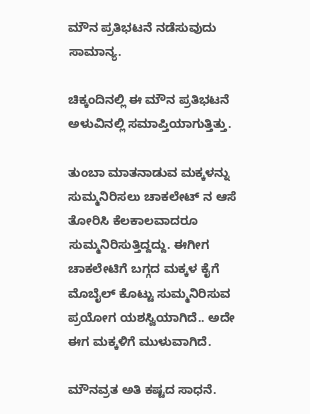ಮೌನ ಪ್ರತಿಭಟನೆ ನಡೆಸುವುದು ಸಾಮಾನ್ಯ.

ಚಿಕ್ಕಂದಿನಲ್ಲಿ ಈ ಮೌನ ಪ್ರತಿಭಟನೆ ಅಳುವಿನಲ್ಲಿ ಸಮಾಪ್ತಿಯಾಗುತ್ತಿತ್ತು.

ತುಂಬಾ ಮಾತನಾಡುವ ಮಕ್ಕಳನ್ನು ಸುಮ್ಮನಿರಿಸಲು ಚಾಕಲೇಟ್ ನ ಆಸೆ ತೋರಿಸಿ ಕೆಲಕಾಲವಾದರೂ ಸುಮ್ಮನಿರಿಸುತ್ತಿದ್ದದ್ದು. ಈಗೀಗ ಚಾಕಲೇಟಿಗೆ ಬಗ್ಗದ ಮಕ್ಕಳ ಕೈಗೆ ಮೊಬೈಲ್ ಕೊಟ್ಟು ಸುಮ್ಮನಿರಿಸುವ ಪ್ರಯೋಗ ಯಶಸ್ವಿಯಾಗಿದೆ.. ಅದೇ ಈಗ ಮಕ್ಕಳಿಗೆ ಮುಳುವಾಗಿದೆ.

ಮೌನವ್ರತ ಅತಿ ಕಷ್ಟದ ಸಾಧನೆ.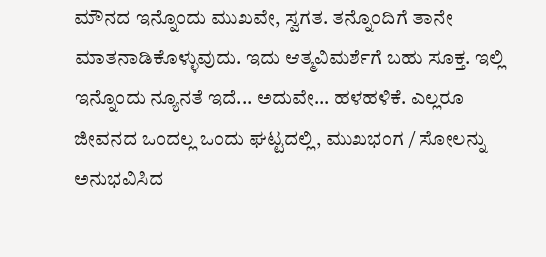ಮೌನದ ಇನ್ನೊಂದು ಮುಖವೇ, ಸ್ವಗತ. ತನ್ನೊಂದಿಗೆ ತಾನೇ ಮಾತನಾಡಿಕೊಳ್ಳುವುದು. ಇದು ಆತ್ಮವಿಮರ್ಶೆಗೆ ಬಹು ಸೂಕ್ತ. ಇಲ್ಲಿ ಇನ್ನೊಂದು ನ್ಯೂನತೆ ಇದೆ... ಅದುವೇ... ಹಳಹಳಿಕೆ. ಎಲ್ಲರೂ ಜೀವನದ ಒಂದಲ್ಲ ಒಂದು ಘಟ್ಟದಲ್ಲಿ, ಮುಖಭಂಗ / ಸೋಲನ್ನು ಅನುಭವಿಸಿದ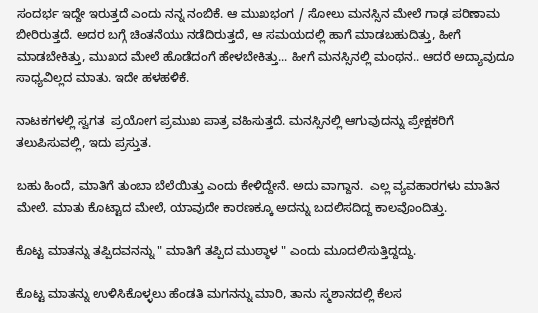ಸಂದರ್ಭ ಇದ್ದೇ ಇರುತ್ತದೆ ಎಂದು ನನ್ನ ನಂಬಿಕೆ. ಆ ಮುಖಭಂಗ / ಸೋಲು ಮನಸ್ಸಿನ ಮೇಲೆ ಗಾಢ ಪರಿಣಾಮ ಬೀರಿರುತ್ತದೆ. ಅದರ ಬಗ್ಗೆ ಚಿಂತನೆಯು ನಡೆದಿರುತ್ತದೆ, ಆ ಸಮಯದಲ್ಲಿ ಹಾಗೆ ಮಾಡಬಹುದಿತ್ತು, ಹೀಗೆ ಮಾಡಬೇಕಿತ್ತು, ಮುಖದ ಮೇಲೆ ಹೊಡೆದಂಗೆ ಹೇಳಬೇಕಿತ್ತು... ಹೀಗೆ ಮನಸ್ಸಿನಲ್ಲಿ ಮಂಥನ.. ಆದರೆ ಅದ್ಯಾವುದೂ ಸಾಧ್ಯವಿಲ್ಲದ ಮಾತು. ಇದೇ ಹಳಹಳಿಕೆ.

ನಾಟಕಗಳಲ್ಲಿ ಸ್ವಗತ  ಪ್ರಯೋಗ ಪ್ರಮುಖ ಪಾತ್ರ ವಹಿಸುತ್ತದೆ. ಮನಸ್ಸಿನಲ್ಲಿ ಆಗುವುದನ್ನು ಪ್ರೇಕ್ಷಕರಿಗೆ ತಲುಪಿಸುವಲ್ಲಿ, ಇದು ಪ್ರಸ್ತುತ.

ಬಹು ಹಿಂದೆ, ಮಾತಿಗೆ ತುಂಬಾ ಬೆಲೆಯಿತ್ತು ಎಂದು ಕೇಳಿದ್ದೇನೆ. ಅದು ವಾಗ್ದಾನ.  ಎಲ್ಲ ವ್ಯವಹಾರಗಳು ಮಾತಿನ ಮೇಲೆ. ಮಾತು ಕೊಟ್ಟಾದ ಮೇಲೆ, ಯಾವುದೇ ಕಾರಣಕ್ಕೂ ಅದನ್ನು ಬದಲಿಸದಿದ್ದ ಕಾಲವೊಂದಿತ್ತು.

ಕೊಟ್ಟ ಮಾತನ್ನು ತಪ್ಪಿದವನನ್ನು " ಮಾತಿಗೆ ತಪ್ಪಿದ ಮುಠ್ಠಾಳ " ಎಂದು ಮೂದಲಿಸುತ್ತಿದ್ದದ್ದು.

ಕೊಟ್ಟ ಮಾತನ್ನು ಉಳಿಸಿಕೊಳ್ಳಲು ಹೆಂಡತಿ ಮಗನನ್ನು ಮಾರಿ, ತಾನು ಸ್ಮಶಾನದಲ್ಲಿ ಕೆಲಸ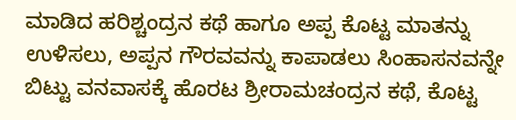ಮಾಡಿದ ಹರಿಶ್ಚಂದ್ರನ ಕಥೆ ಹಾಗೂ ಅಪ್ಪ ಕೊಟ್ಟ ಮಾತನ್ನು ಉಳಿಸಲು, ಅಪ್ಪನ ಗೌರವವನ್ನು ಕಾಪಾಡಲು ಸಿಂಹಾಸನವನ್ನೇ ಬಿಟ್ಟು ವನವಾಸಕ್ಕೆ ಹೊರಟ ಶ್ರೀರಾಮಚಂದ್ರನ ಕಥೆ, ಕೊಟ್ಟ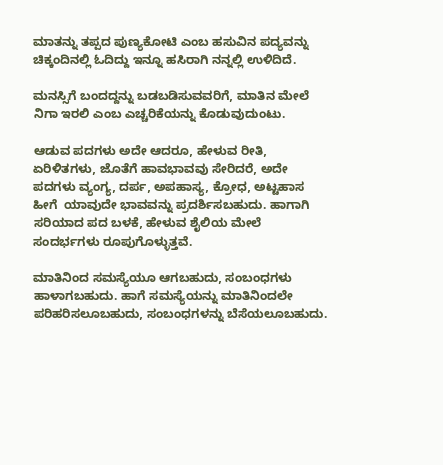ಮಾತನ್ನು ತಪ್ಪದ ಪುಣ್ಯಕೋಟಿ ಎಂಬ ಹಸುವಿನ ಪದ್ಯವನ್ನು ಚಿಕ್ಕಂದಿನಲ್ಲಿ ಓದಿದ್ದು ಇನ್ನೂ ಹಸಿರಾಗಿ ನನ್ನಲ್ಲಿ ಉಳಿದಿದೆ.

ಮನಸ್ಸಿಗೆ ಬಂದದ್ದನ್ನು ಬಡಬಡಿಸುವವರಿಗೆ, ಮಾತಿನ ಮೇಲೆ ನಿಗಾ ಇರಲಿ ಎಂಬ ಎಚ್ಚರಿಕೆಯನ್ನು ಕೊಡುವುದುಂಟು.

ಆಡುವ ಪದಗಳು ಅದೇ ಆದರೂ, ಹೇಳುವ ರೀತಿ, ಏರಿಳಿತಗಳು, ಜೊತೆಗೆ ಹಾವಭಾವವು ಸೇರಿದರೆ, ಅದೇ ಪದಗಳು ವ್ಯಂಗ್ಯ, ದರ್ಪ, ಅಪಹಾಸ್ಯ, ಕ್ರೋಧ, ಅಟ್ಟಹಾಸ ಹೀಗೆ  ಯಾವುದೇ ಭಾವವನ್ನು ಪ್ರದರ್ಶಿಸಬಹುದು. ಹಾಗಾಗಿ ಸರಿಯಾದ ಪದ ಬಳಕೆ, ಹೇಳುವ ಶೈಲಿಯ ಮೇಲೆ ಸಂದರ್ಭಗಳು ರೂಪುಗೊಳ್ಳುತ್ತವೆ.

ಮಾತಿನಿಂದ ಸಮಸ್ಯೆಯೂ ಆಗಬಹುದು, ಸಂಬಂಧಗಳು ಹಾಳಾಗಬಹುದು. ಹಾಗೆ ಸಮಸ್ಯೆಯನ್ನು ಮಾತಿನಿಂದಲೇ ಪರಿಹರಿಸಲೂಬಹುದು, ಸಂಬಂಧಗಳನ್ನು ಬೆಸೆಯಲೂಬಹುದು.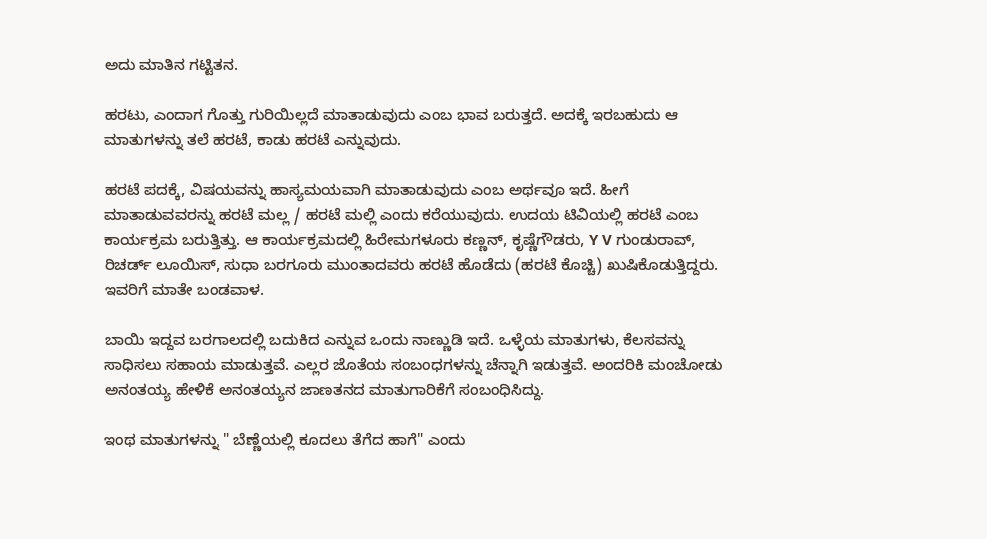ಅದು ಮಾತಿನ ಗಟ್ಟಿತನ.

ಹರಟು, ಎಂದಾಗ ಗೊತ್ತು ಗುರಿಯಿಲ್ಲದೆ ಮಾತಾಡುವುದು ಎಂಬ ಭಾವ ಬರುತ್ತದೆ. ಅದಕ್ಕೆ ಇರಬಹುದು ಆ ಮಾತುಗಳನ್ನು ತಲೆ ಹರಟೆ, ಕಾಡು ಹರಟೆ ಎನ್ನುವುದು.

ಹರಟೆ ಪದಕ್ಕೆ, ವಿಷಯವನ್ನು ಹಾಸ್ಯಮಯವಾಗಿ ಮಾತಾಡುವುದು ಎಂಬ ಅರ್ಥವೂ ಇದೆ. ಹೀಗೆ ಮಾತಾಡುವವರನ್ನು ಹರಟೆ ಮಲ್ಲ / ಹರಟೆ ಮಲ್ಲಿ ಎಂದು ಕರೆಯುವುದು. ಉದಯ ಟಿವಿಯಲ್ಲಿ ಹರಟೆ ಎಂಬ ಕಾರ್ಯಕ್ರಮ ಬರುತ್ತಿತ್ತು. ಆ ಕಾರ್ಯಕ್ರಮದಲ್ಲಿ ಹಿರೇಮಗಳೂರು ಕಣ್ಣನ್, ಕೃಷ್ಣೆಗೌಡರು, Y V ಗುಂಡುರಾವ್, ರಿಚರ್ಡ್ ಲೂಯಿಸ್, ಸುಧಾ ಬರಗೂರು ಮುಂತಾದವರು ಹರಟೆ ಹೊಡೆದು (ಹರಟೆ ಕೊಚ್ಚಿ) ಖುಷಿಕೊಡುತ್ತಿದ್ದರು. ಇವರಿಗೆ ಮಾತೇ ಬಂಡವಾಳ.

ಬಾಯಿ ಇದ್ದವ ಬರಗಾಲದಲ್ಲಿ ಬದುಕಿದ ಎನ್ನುವ ಒಂದು ನಾಣ್ಣುಡಿ ಇದೆ. ಒಳ್ಳೆಯ ಮಾತುಗಳು, ಕೆಲಸವನ್ನು ಸಾಧಿಸಲು ಸಹಾಯ ಮಾಡುತ್ತವೆ. ಎಲ್ಲರ ಜೊತೆಯ ಸಂಬಂಧಗಳನ್ನು ಚೆನ್ನಾಗಿ ಇಡುತ್ತವೆ. ಅಂದರಿಕಿ ಮಂಚೋಡು ಅನಂತಯ್ಯ ಹೇಳಿಕೆ ಅನಂತಯ್ಯನ ಜಾಣತನದ ಮಾತುಗಾರಿಕೆಗೆ ಸಂಬಂಧಿಸಿದ್ದು.

ಇಂಥ ಮಾತುಗಳನ್ನು " ಬೆಣ್ಣೆಯಲ್ಲಿ ಕೂದಲು ತೆಗೆದ ಹಾಗೆ" ಎಂದು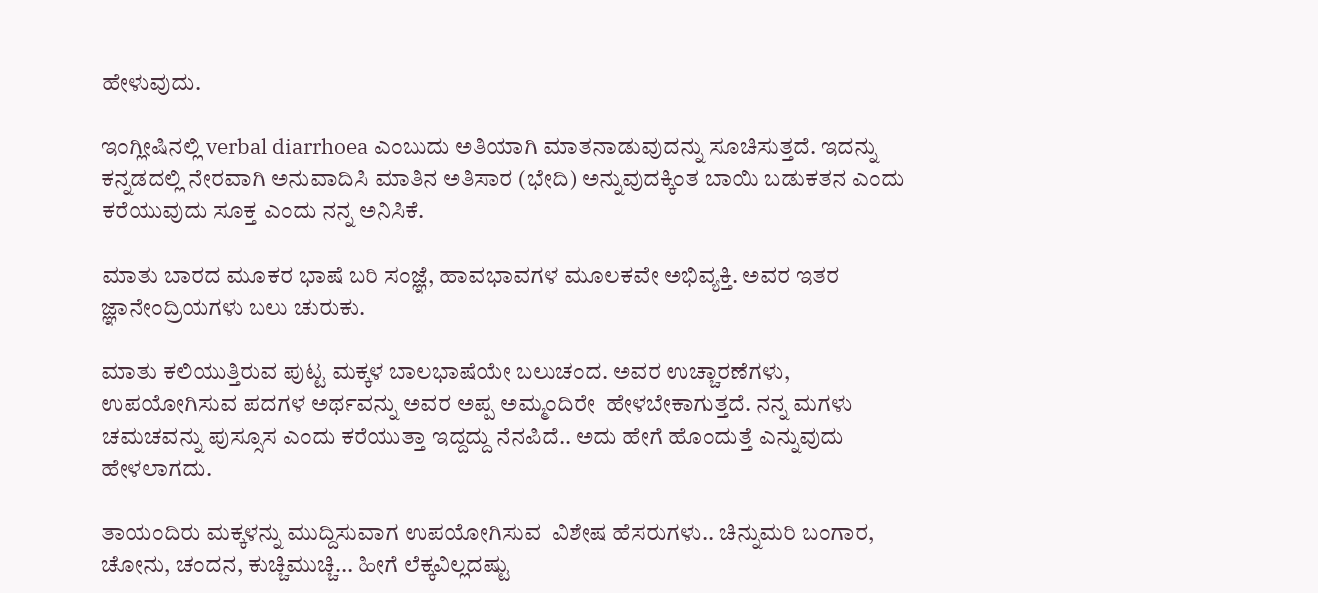ಹೇಳುವುದು.

ಇಂಗ್ಲೀಷಿನಲ್ಲಿ verbal diarrhoea ಎಂಬುದು ಅತಿಯಾಗಿ ಮಾತನಾಡುವುದನ್ನು ಸೂಚಿಸುತ್ತದೆ. ಇದನ್ನು ಕನ್ನಡದಲ್ಲಿ ನೇರವಾಗಿ ಅನುವಾದಿಸಿ ಮಾತಿನ ಅತಿಸಾರ (ಭೇದಿ) ಅನ್ನುವುದಕ್ಕಿಂತ ಬಾಯಿ ಬಡುಕತನ ಎಂದು ಕರೆಯುವುದು ಸೂಕ್ತ ಎಂದು ನನ್ನ ಅನಿಸಿಕೆ.

ಮಾತು ಬಾರದ ಮೂಕರ ಭಾಷೆ ಬರಿ ಸಂಜ್ಞೆ, ಹಾವಭಾವಗಳ ಮೂಲಕವೇ ಅಭಿವ್ಯಕ್ತಿ. ಅವರ ಇತರ ಜ್ಞಾನೇಂದ್ರಿಯಗಳು ಬಲು ಚುರುಕು.

ಮಾತು ಕಲಿಯುತ್ತಿರುವ ಪುಟ್ಟ ಮಕ್ಕಳ ಬಾಲಭಾಷೆಯೇ ಬಲುಚಂದ. ಅವರ ಉಚ್ಚಾರಣೆಗಳು, ಉಪಯೋಗಿಸುವ ಪದಗಳ ಅರ್ಥವನ್ನು ಅವರ ಅಪ್ಪ ಅಮ್ಮಂದಿರೇ  ಹೇಳಬೇಕಾಗುತ್ತದೆ. ನನ್ನ ಮಗಳು ಚಮಚವನ್ನು ಪುಸ್ಸೂಸ ಎಂದು ಕರೆಯುತ್ತಾ ಇದ್ದದ್ದು ನೆನಪಿದೆ.. ಅದು ಹೇಗೆ ಹೊಂದುತ್ತೆ ಎನ್ನುವುದು ಹೇಳಲಾಗದು.

ತಾಯಂದಿರು ಮಕ್ಕಳನ್ನು ಮುದ್ದಿಸುವಾಗ ಉಪಯೋಗಿಸುವ  ವಿಶೇಷ ಹೆಸರುಗಳು.. ಚಿನ್ನುಮರಿ ಬಂಗಾರ, ಚೋನು, ಚಂದನ, ಕುಚ್ಚಿಮುಚ್ಚಿ... ಹೀಗೆ ಲೆಕ್ಕವಿಲ್ಲದಷ್ಟು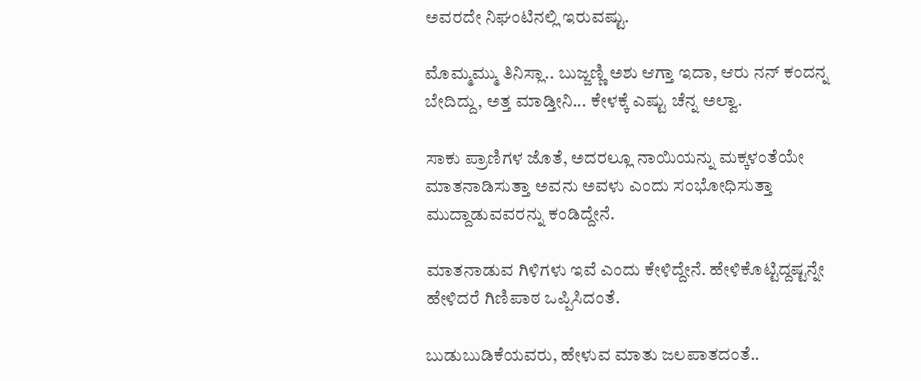ಅವರದೇ ನಿಘಂಟಿನಲ್ಲಿ ಇರುವಷ್ಟು.

ಮೊಮ್ಮಮ್ಮು ತಿನಿಸ್ಲಾ.. ಬುಜ್ಜಣ್ಣಿ ಅಶು ಆಗ್ತಾ ಇದಾ, ಆರು ನನ್ ಕಂದನ್ನ ಬೇದಿದ್ದು, ಅತ್ತ ಮಾಡ್ತೀನಿ... ಕೇಳಕ್ಕೆ ಎಷ್ಟು ಚೆನ್ನ ಅಲ್ವಾ.

ಸಾಕು ಪ್ರಾಣಿಗಳ ಜೊತೆ, ಅದರಲ್ಲೂ ನಾಯಿಯನ್ನು ಮಕ್ಕಳಂತೆಯೇ ಮಾತನಾಡಿಸುತ್ತಾ ಅವನು ಅವಳು ಎಂದು ಸಂಭೋಧಿಸುತ್ತಾ ಮುದ್ದಾಡುವವರನ್ನು ಕಂಡಿದ್ದೇನೆ.

ಮಾತನಾಡುವ ಗಿಳಿಗಳು ಇವೆ ಎಂದು ಕೇಳಿದ್ದೇನೆ. ಹೇಳಿಕೊಟ್ಟಿದ್ದಷ್ಟನ್ನೇ ಹೇಳಿದರೆ ಗಿಣಿಪಾಠ ಒಪ್ಪಿಸಿದಂತೆ.

ಬುಡುಬುಡಿಕೆಯವರು, ಹೇಳುವ ಮಾತು ಜಲಪಾತದಂತೆ..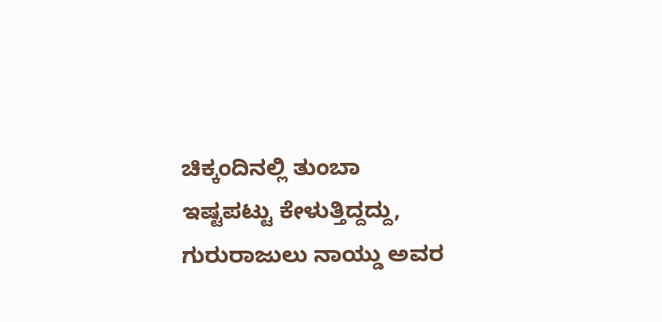ಚಿಕ್ಕಂದಿನಲ್ಲಿ ತುಂಬಾ ಇಷ್ಟಪಟ್ಟು ಕೇಳುತ್ತಿದ್ದದ್ದು, ಗುರುರಾಜುಲು ನಾಯ್ಡು ಅವರ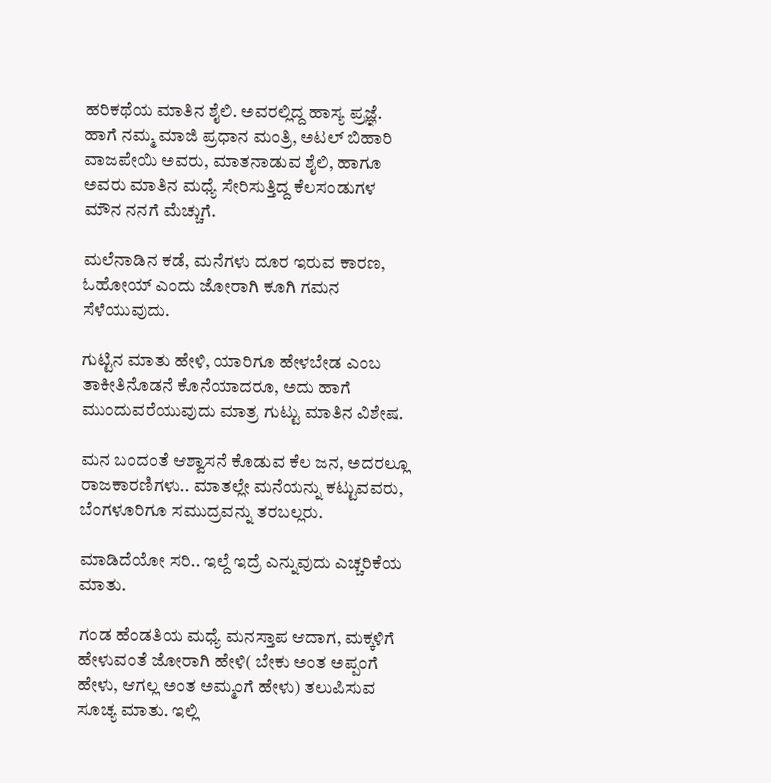ಹರಿಕಥೆಯ ಮಾತಿನ ಶೈಲಿ. ಅವರಲ್ಲಿದ್ದ ಹಾಸ್ಯ ಪ್ರಜ್ಞೆ. ಹಾಗೆ ನಮ್ಮ ಮಾಜಿ ಪ್ರಧಾನ ಮಂತ್ರಿ, ಅಟಲ್ ಬಿಹಾರಿ ವಾಜಪೇಯಿ ಅವರು, ಮಾತನಾಡುವ ಶೈಲಿ, ಹಾಗೂ ಅವರು ಮಾತಿನ ಮಧ್ಯೆ ಸೇರಿಸುತ್ತಿದ್ದ ಕೆಲಸಂಡುಗಳ ಮೌನ ನನಗೆ ಮೆಚ್ಚುಗೆ.

ಮಲೆನಾಡಿನ ಕಡೆ, ಮನೆಗಳು ದೂರ ಇರುವ ಕಾರಣ, ಓಹೋಯ್ ಎಂದು ಜೋರಾಗಿ ಕೂಗಿ ಗಮನ ಸೆಳೆಯುವುದು.

ಗುಟ್ಟಿನ ಮಾತು ಹೇಳಿ, ಯಾರಿಗೂ ಹೇಳಬೇಡ ಎಂಬ ತಾಕೀತಿನೊಡನೆ ಕೊನೆಯಾದರೂ, ಅದು ಹಾಗೆ ಮುಂದುವರೆಯುವುದು ಮಾತ್ರ ಗುಟ್ಟು ಮಾತಿನ ವಿಶೇಷ.

ಮನ ಬಂದಂತೆ ಆಶ್ವಾಸನೆ ಕೊಡುವ ಕೆಲ ಜನ, ಅದರಲ್ಲೂ ರಾಜಕಾರಣಿಗಳು.. ಮಾತಲ್ಲೇ ಮನೆಯನ್ನು ಕಟ್ಟುವವರು,  ಬೆಂಗಳೂರಿಗೂ ಸಮುದ್ರವನ್ನು ತರಬಲ್ಲರು.

ಮಾಡಿದೆಯೋ ಸರಿ.. ಇಲ್ದೆ ಇದ್ರೆ ಎನ್ನುವುದು ಎಚ್ಚರಿಕೆಯ ಮಾತು.

ಗಂಡ ಹೆಂಡತಿಯ ಮಧ್ಯೆ ಮನಸ್ತಾಪ ಆದಾಗ, ಮಕ್ಕಳಿಗೆ ಹೇಳುವಂತೆ ಜೋರಾಗಿ ಹೇಳಿ( ಬೇಕು ಅಂತ ಅಪ್ಪಂಗೆ ಹೇಳು, ಆಗಲ್ಲ ಅಂತ ಅಮ್ಮಂಗೆ ಹೇಳು) ತಲುಪಿಸುವ ಸೂಚ್ಯ ಮಾತು. ಇಲ್ಲಿ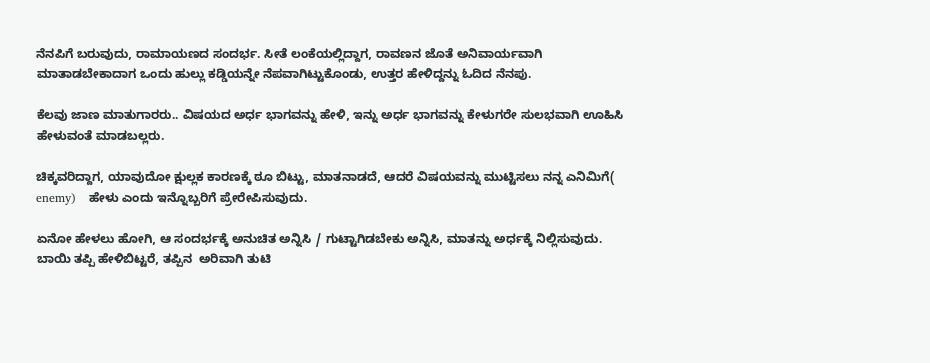ನೆನಪಿಗೆ ಬರುವುದು, ರಾಮಾಯಣದ ಸಂದರ್ಭ. ಸೀತೆ ಲಂಕೆಯಲ್ಲಿದ್ದಾಗ, ರಾವಣನ ಜೊತೆ ಅನಿವಾರ್ಯವಾಗಿ ಮಾತಾಡಬೇಕಾದಾಗ ಒಂದು ಹುಲ್ಲು ಕಡ್ಡಿಯನ್ನೇ ನೆಪವಾಗಿಟ್ಟುಕೊಂಡು, ಉತ್ತರ ಹೇಳಿದ್ದನ್ನು ಓದಿದ ನೆನಪು.

ಕೆಲವು ಜಾಣ ಮಾತುಗಾರರು.. ವಿಷಯದ ಅರ್ಧ ಭಾಗವನ್ನು ಹೇಳಿ, ಇನ್ನು ಅರ್ಧ ಭಾಗವನ್ನು ಕೇಳುಗರೇ ಸುಲಭವಾಗಿ ಊಹಿಸಿ ಹೇಳುವಂತೆ ಮಾಡಬಲ್ಲರು.

ಚಿಕ್ಕವರಿದ್ದಾಗ, ಯಾವುದೋ ಕ್ಷುಲ್ಲಕ ಕಾರಣಕ್ಕೆ ಠೂ ಬಿಟ್ಟು, ಮಾತನಾಡದೆ, ಆದರೆ ವಿಷಯವನ್ನು ಮುಟ್ಟಿಸಲು ನನ್ನ ಎನಿಮಿಗೆ( enemy)   ಹೇಳು ಎಂದು ಇನ್ನೊಬ್ಬರಿಗೆ ಪ್ರೇರೇಪಿಸುವುದು.

ಏನೋ ಹೇಳಲು ಹೋಗಿ, ಆ ಸಂದರ್ಭಕ್ಕೆ ಅನುಚಿತ ಅನ್ನಿಸಿ / ಗುಟ್ಟಾಗಿಡಬೇಕು ಅನ್ನಿಸಿ, ಮಾತನ್ನು ಅರ್ಧಕ್ಕೆ ನಿಲ್ಲಿಸುವುದು. ಬಾಯಿ ತಪ್ಪಿ ಹೇಳಿಬಿಟ್ಟರೆ, ತಪ್ಪಿನ  ಅರಿವಾಗಿ ತುಟಿ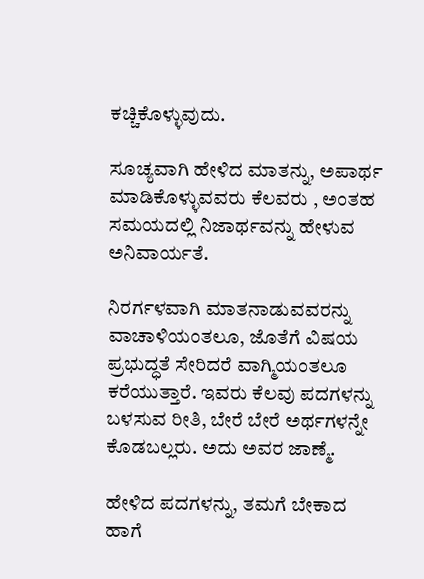ಕಚ್ಚಿಕೊಳ್ಳುವುದು.

ಸೂಚ್ಯವಾಗಿ ಹೇಳಿದ ಮಾತನ್ನು, ಅಪಾರ್ಥ ಮಾಡಿಕೊಳ್ಳುವವರು ಕೆಲವರು , ಅಂತಹ ಸಮಯದಲ್ಲಿ ನಿಜಾರ್ಥವನ್ನು ಹೇಳುವ ಅನಿವಾರ್ಯತೆ.

ನಿರರ್ಗಳವಾಗಿ ಮಾತನಾಡುವವರನ್ನು ವಾಚಾಳಿಯಂತಲೂ, ಜೊತೆಗೆ ವಿಷಯ ಪ್ರಭುದ್ಧತೆ ಸೇರಿದರೆ ವಾಗ್ಮಿಯಂತಲೂ ಕರೆಯುತ್ತಾರೆ. ಇವರು ಕೆಲವು ಪದಗಳನ್ನು ಬಳಸುವ ರೀತಿ, ಬೇರೆ ಬೇರೆ ಅರ್ಥಗಳನ್ನೇ ಕೊಡಬಲ್ಲರು. ಅದು ಅವರ ಜಾಣ್ಮೆ.

ಹೇಳಿದ ಪದಗಳನ್ನು, ತಮಗೆ ಬೇಕಾದ ಹಾಗೆ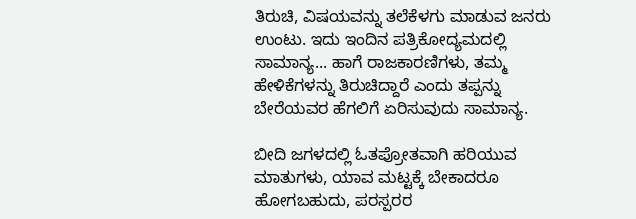ತಿರುಚಿ, ವಿಷಯವನ್ನು ತಲೆಕೆಳಗು ಮಾಡುವ ಜನರು ಉಂಟು. ಇದು ಇಂದಿನ ಪತ್ರಿಕೋದ್ಯಮದಲ್ಲಿ ಸಾಮಾನ್ಯ... ಹಾಗೆ ರಾಜಕಾರಣಿಗಳು, ತಮ್ಮ ಹೇಳಿಕೆಗಳನ್ನು ತಿರುಚಿದ್ದಾರೆ ಎಂದು ತಪ್ಪನ್ನು ಬೇರೆಯವರ ಹೆಗಲಿಗೆ ಏರಿಸುವುದು ಸಾಮಾನ್ಯ.

ಬೀದಿ ಜಗಳದಲ್ಲಿ ಓತಪ್ರೋತವಾಗಿ ಹರಿಯುವ ಮಾತುಗಳು, ಯಾವ ಮಟ್ಟಕ್ಕೆ ಬೇಕಾದರೂ ಹೋಗಬಹುದು, ಪರಸ್ಪರರ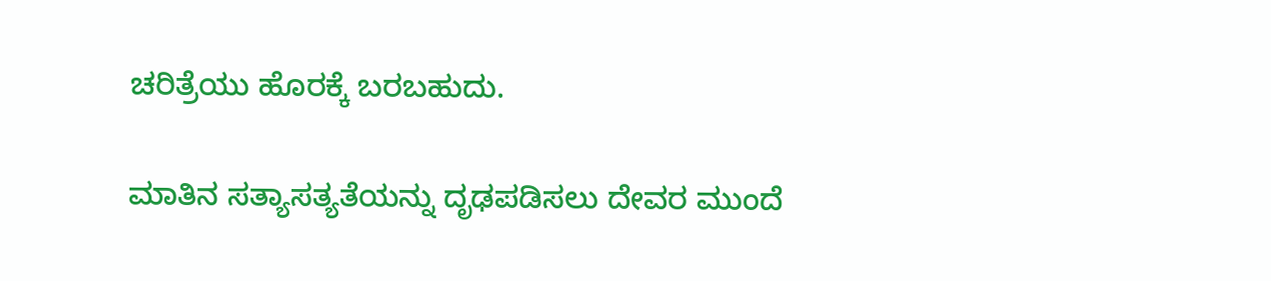ಚರಿತ್ರೆಯು ಹೊರಕ್ಕೆ ಬರಬಹುದು.

ಮಾತಿನ ಸತ್ಯಾಸತ್ಯತೆಯನ್ನು ದೃಢಪಡಿಸಲು ದೇವರ ಮುಂದೆ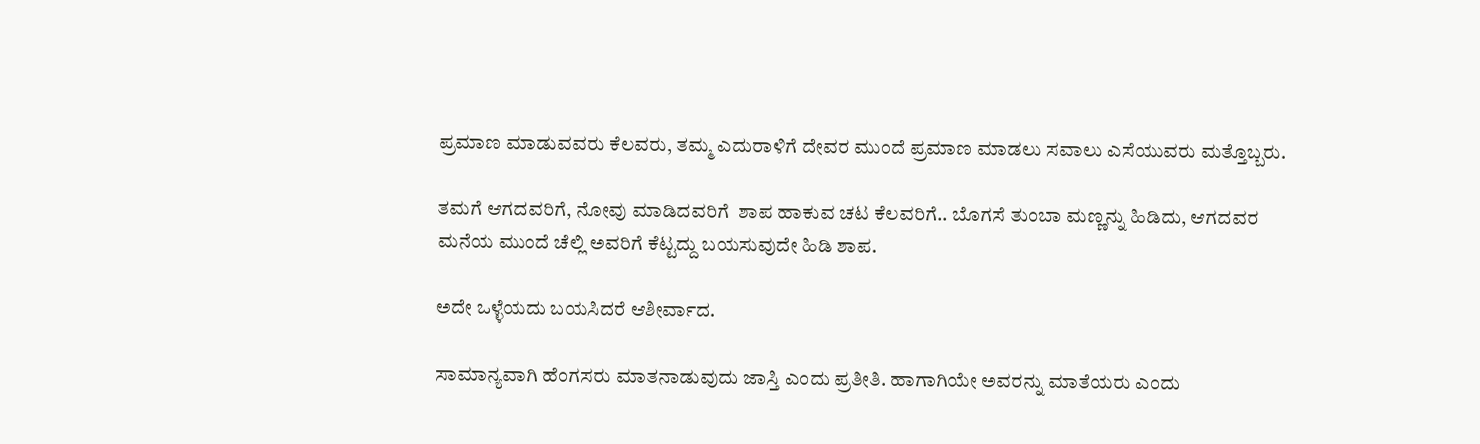ಪ್ರಮಾಣ ಮಾಡುವವರು ಕೆಲವರು, ತಮ್ಮ ಎದುರಾಳಿಗೆ ದೇವರ ಮುಂದೆ ಪ್ರಮಾಣ ಮಾಡಲು ಸವಾಲು ಎಸೆಯುವರು ಮತ್ತೊಬ್ಬರು.

ತಮಗೆ ಆಗದವರಿಗೆ, ನೋವು ಮಾಡಿದವರಿಗೆ  ಶಾಪ ಹಾಕುವ ಚಟ ಕೆಲವರಿಗೆ.. ಬೊಗಸೆ ತುಂಬಾ ಮಣ್ಣನ್ನು ಹಿಡಿದು, ಆಗದವರ ಮನೆಯ ಮುಂದೆ ಚೆಲ್ಲಿ ಅವರಿಗೆ ಕೆಟ್ಟದ್ದು ಬಯಸುವುದೇ ಹಿಡಿ ಶಾಪ.

ಅದೇ ಒಳ್ಳೆಯದು ಬಯಸಿದರೆ ಆಶೀರ್ವಾದ.

ಸಾಮಾನ್ಯವಾಗಿ ಹೆಂಗಸರು ಮಾತನಾಡುವುದು ಜಾಸ್ತಿ ಎಂದು ಪ್ರತೀತಿ. ಹಾಗಾಗಿಯೇ ಅವರನ್ನು ಮಾತೆಯರು ಎಂದು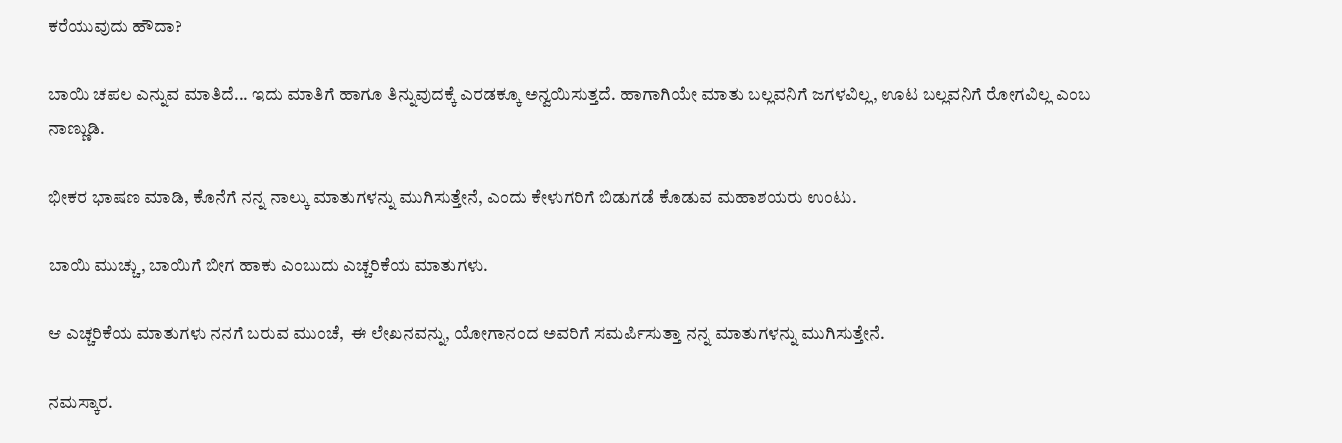ಕರೆಯುವುದು ಹೌದಾ?

ಬಾಯಿ ಚಪಲ ಎನ್ನುವ ಮಾತಿದೆ... ಇದು ಮಾತಿಗೆ ಹಾಗೂ ತಿನ್ನುವುದಕ್ಕೆ ಎರಡಕ್ಕೂ ಅನ್ವಯಿಸುತ್ತದೆ. ಹಾಗಾಗಿಯೇ ಮಾತು ಬಲ್ಲವನಿಗೆ ಜಗಳವಿಲ್ಲ, ಊಟ ಬಲ್ಲವನಿಗೆ ರೋಗವಿಲ್ಲ ಎಂಬ ನಾಣ್ಣುಡಿ.

ಭೀಕರ ಭಾಷಣ ಮಾಡಿ, ಕೊನೆಗೆ ನನ್ನ ನಾಲ್ಕು ಮಾತುಗಳನ್ನು ಮುಗಿಸುತ್ತೇನೆ, ಎಂದು ಕೇಳುಗರಿಗೆ ಬಿಡುಗಡೆ ಕೊಡುವ ಮಹಾಶಯರು ಉಂಟು.

ಬಾಯಿ ಮುಚ್ಚು, ಬಾಯಿಗೆ ಬೀಗ ಹಾಕು ಎಂಬುದು ಎಚ್ಚರಿಕೆಯ ಮಾತುಗಳು.

ಆ ಎಚ್ಚರಿಕೆಯ ಮಾತುಗಳು ನನಗೆ ಬರುವ ಮುಂಚೆ,  ಈ ಲೇಖನವನ್ನು, ಯೋಗಾನಂದ ಅವರಿಗೆ ಸಮರ್ಪಿಸುತ್ತಾ ನನ್ನ ಮಾತುಗಳನ್ನು ಮುಗಿಸುತ್ತೇನೆ.

ನಮಸ್ಕಾರ.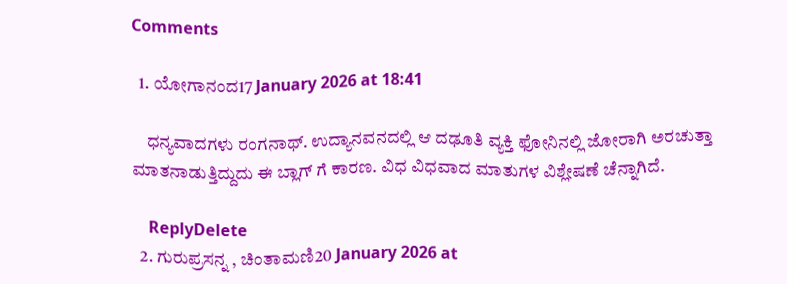Comments

  1. ಯೋಗಾನಂದ17 January 2026 at 18:41

    ಧನ್ಯವಾದಗಳು ರಂಗನಾಥ್. ಉದ್ಯಾನವನದಲ್ಲಿ ಆ ದಢೂತಿ ವ್ಯಕ್ತಿ ಫೋನಿನಲ್ಲಿ ಜೋರಾಗಿ ಅರಚುತ್ತಾ ಮಾತನಾಡುತ್ತಿದ್ದುದು ಈ ಬ್ಲಾಗ್ ಗೆ ಕಾರಣ. ವಿಧ ವಿಧವಾದ ಮಾತುಗಳ ವಿಶ್ಲೇಷಣೆ ಚೆನ್ನಾಗಿದೆ.

    ReplyDelete
  2. ಗುರುಪ್ರಸನ್ನ , ಚಿಂತಾಮಣಿ20 January 2026 at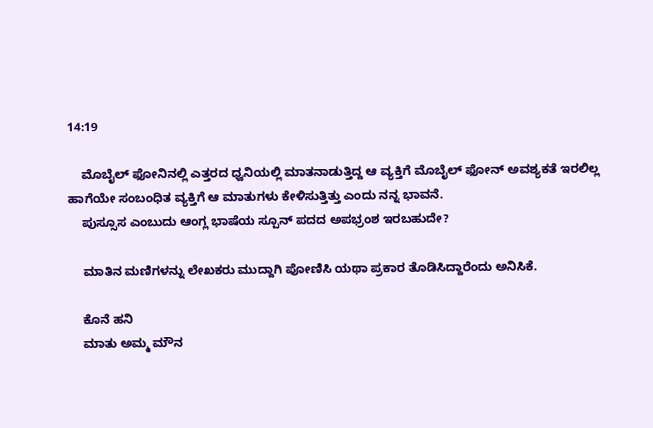14:19

    ಮೊಬೈಲ್ ಫೋನಿನಲ್ಲಿ ಎತ್ತರದ ಧ್ವನಿಯಲ್ಲಿ ಮಾತನಾಡುತ್ತಿದ್ದ ಆ ವ್ಯಕ್ತಿಗೆ ಮೊಬೈಲ್ ಫೋನ್ ಅವಶ್ಯಕತೆ ಇರಲಿಲ್ಲ ಹಾಗೆಯೇ ಸಂಬಂಧಿತ ವ್ಯಕ್ತಿಗೆ ಆ ಮಾತುಗಳು ಕೇಳಿಸುತ್ತಿತ್ತು ಎಂದು ನನ್ನ ಭಾವನೆ.
    ಪುಸ್ಸೂಸ ಎಂಬುದು ಆಂಗ್ಲ ಭಾಷೆಯ ಸ್ಪೂನ್ ಪದದ ಅಪಭ್ರಂಶ ಇರಬಹುದೇ?

    ಮಾತಿನ ಮಣಿಗಳನ್ನು ಲೇಖಕರು ಮುದ್ದಾಗಿ ಪೋಣಿಸಿ ಯಥಾ ಪ್ರಕಾರ ತೊಡಿಸಿದ್ದಾರೆಂದು ಅನಿಸಿಕೆ.

    ಕೊನೆ ಹನಿ
    ಮಾತು ಅಮ್ಮ ಮೌನ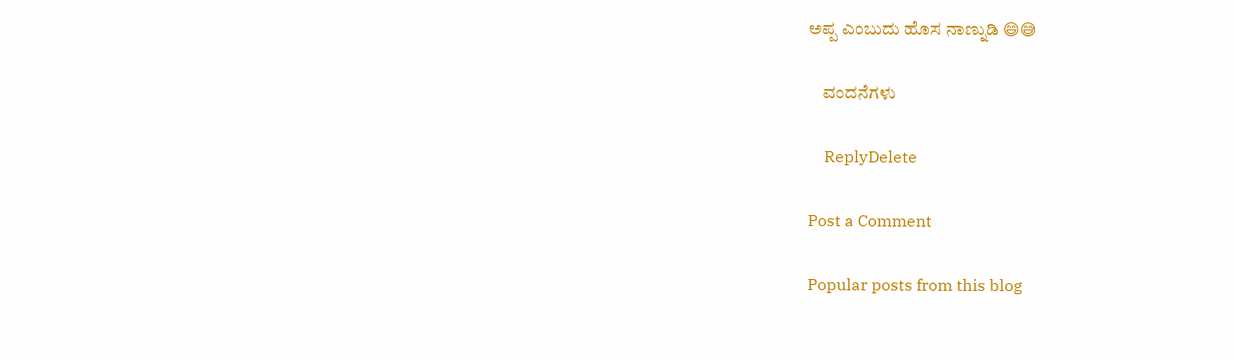ಅಪ್ಪ ಎಂಬುದು ಹೊಸ ನಾಣ್ನುಡಿ 😄😅

    ವಂದನೆಗಳು

    ReplyDelete

Post a Comment

Popular posts from this blog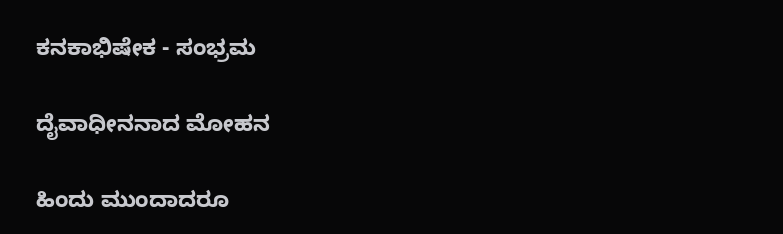ಕನಕಾಭಿಷೇಕ - ಸಂಭ್ರಮ

ದೈವಾಧೀನನಾದ ಮೋಹನ

ಹಿಂದು ಮುಂದಾದರೂ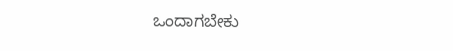ಒಂದಾಗಬೇಕು